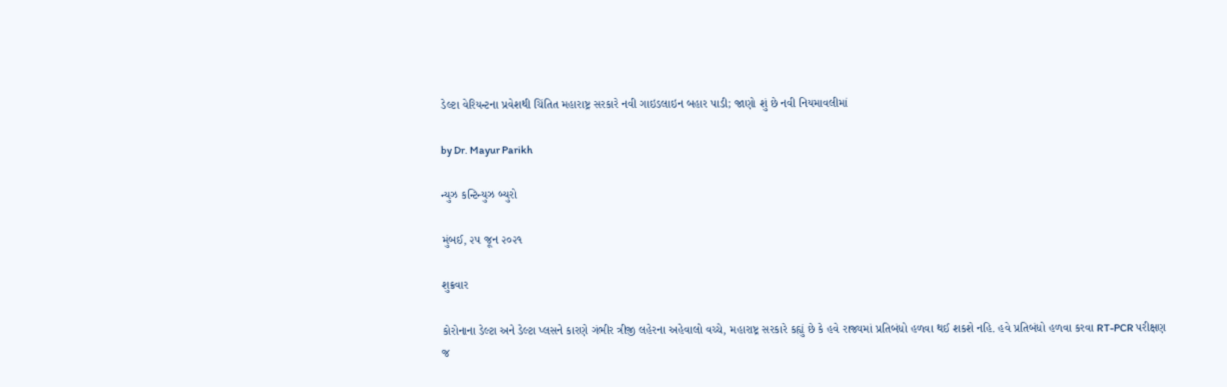ડેલ્ટા વેરિયન્ટના પ્રવેશથી ચિંતિત મહારાષ્ટ્ર સરકારે નવી ગાઇડલાઇન બહાર પાડી; જાણો શું છે નવી નિયમાવલીમાં

by Dr. Mayur Parikh

ન્યુઝ કન્ટિન્યુઝ બ્યુરો

મુંબઈ, ૨૫ જૂન ૨૦૨૧

શુક્રવાર

કોરોનાના ડેલ્ટા અને ડેલ્ટા પ્લસને કારણે ગંભીર ત્રીજી લહેરના અહેવાલો વચ્ચે, મહારાષ્ટ્ર સરકારે કહ્યું છે કે હવે રાજ્યમાં પ્રતિબંધો હળવા થઈ શકશે નહિ. હવે પ્રતિબંધો હળવા કરવા RT-PCR પરીક્ષણ જ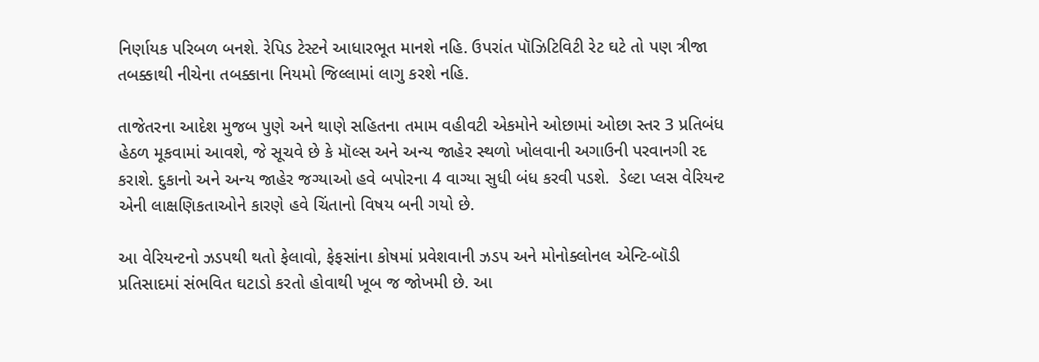નિર્ણાયક પરિબળ બનશે. રેપિડ ટેસ્ટને આધારભૂત માનશે નહિ. ઉપરાંત પૉઝિટિવિટી રેટ ઘટે તો પણ ત્રીજા તબક્કાથી નીચેના તબક્કાના નિયમો જિલ્લામાં લાગુ કરશે નહિ.

તાજેતરના આદેશ મુજબ પુણે અને થાણે સહિતના તમામ વહીવટી એકમોને ઓછામાં ઓછા સ્તર 3 પ્રતિબંધ હેઠળ મૂકવામાં આવશે, જે સૂચવે છે કે મૉલ્સ અને અન્ય જાહેર સ્થળો ખોલવાની અગાઉની પરવાનગી રદ કરાશે. દુકાનો અને અન્ય જાહેર જગ્યાઓ હવે બપોરના 4 વાગ્યા સુધી બંધ કરવી પડશે.  ડેલ્ટા પ્લસ વેરિયન્ટ એની લાક્ષણિકતાઓને કારણે હવે ચિંતાનો વિષય બની ગયો છે.

આ વેરિયન્ટનો ઝડપથી થતો ફેલાવો, ફેફસાંના કોષમાં પ્રવેશવાની ઝડપ અને મોનોક્લોનલ એન્ટિ-બૉડી પ્રતિસાદમાં સંભવિત ઘટાડો કરતો હોવાથી ખૂબ જ જોખમી છે. આ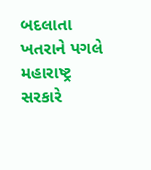બદલાતા ખતરાને પગલે મહારાષ્ટ્ર સરકારે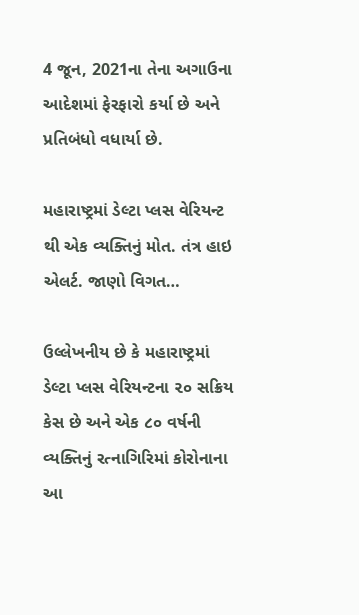4 જૂન, 2021ના તેના અગાઉના આદેશમાં ફેરફારો કર્યા છે અને પ્રતિબંધો વધાર્યા છે.

મહારાષ્ટ્રમાં ડેલ્ટા પ્લસ વેરિયન્ટ થી એક વ્યક્તિનું મોત. તંત્ર હાઇ એલર્ટ. જાણો વિગત…

ઉલ્લેખનીય છે કે મહારાષ્ટ્રમાં ડેલ્ટા પ્લસ વેરિયન્ટના ૨૦ સક્રિય કેસ છે અને એક ૮૦ વર્ષની વ્યક્તિનું રત્નાગિરિમાં કોરોનાના આ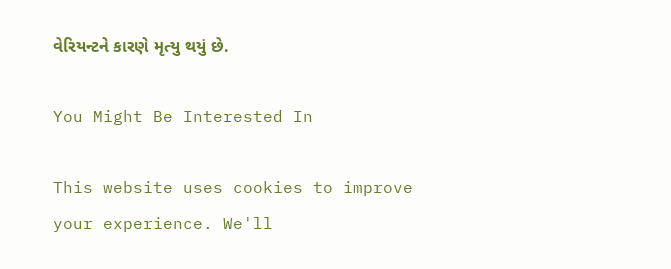વેરિયન્ટને કારણે મૃત્યુ થયું છે.

You Might Be Interested In

This website uses cookies to improve your experience. We'll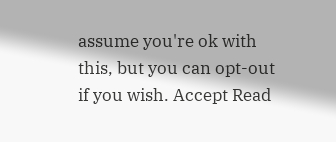assume you're ok with this, but you can opt-out if you wish. Accept Read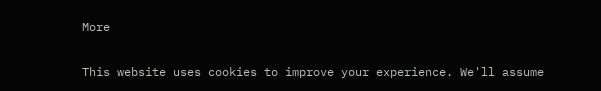More

This website uses cookies to improve your experience. We'll assume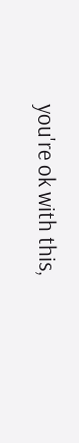you're ok with this,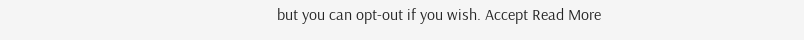but you can opt-out if you wish. Accept Read More